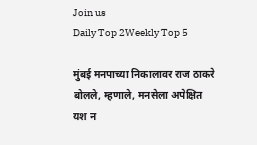Join us
Daily Top 2Weekly Top 5

मुंबई मनपाच्या निकालावर राज ठाकरे बोलले, म्हणाले, मनसेला अपेक्षित यश न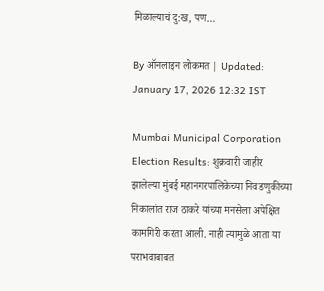मिळाल्याचं दु:ख, पण…

By ऑनलाइन लोकमत | Updated: January 17, 2026 12:32 IST

Mumbai Municipal Corporation Election Results: शुक्रवारी जाहीर झालेल्या मुंबई महानगरपालिकेच्या निवडणुकीच्या निकालांत राज ठाकरे यांच्या मनसेला अपेक्षित कामगिरी करता आली. नाही त्यामुळे आता या पराभवाबाबत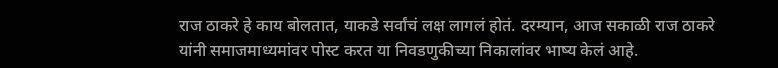राज ठाकरे हे काय बोलतात, याकडे सर्वांचं लक्ष लागलं होतं. दरम्यान, आज सकाळी राज ठाकरे यांनी समाजमाध्यमांवर पोस्ट करत या निवडणुकीच्या निकालांवर भाष्य केलं आहे.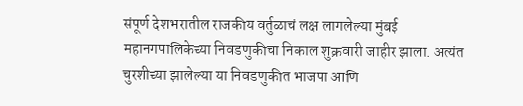संपूर्ण देशभरातील राजकीय वर्तुळाचं लक्ष लागलेल्या मुंबई महानगपालिकेच्या निवडणुकीचा निकाल शुक्रवारी जाहीर झाला. अत्यंत चुरशीच्या झालेल्या या निवडणुकीत भाजपा आणि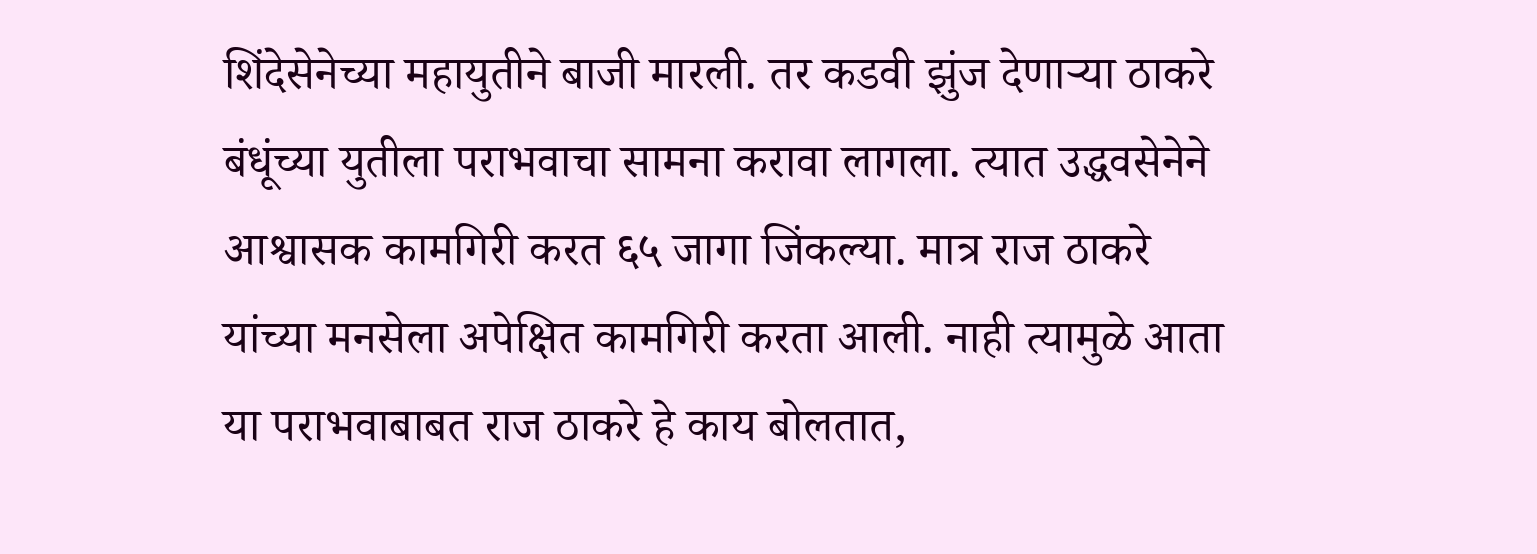शिंदेसेनेच्या महायुतीने बाजी मारली. तर कडवी झुंज देणाऱ्या ठाकरे बंधूंच्या युतीला पराभवाचा सामना करावा लागला. त्यात उद्धवसेनेने आश्वासक कामगिरी करत ६५ जागा जिंकल्या. मात्र राज ठाकरे यांच्या मनसेला अपेक्षित कामगिरी करता आली. नाही त्यामुळे आता या पराभवाबाबत राज ठाकरे हे काय बोलतात,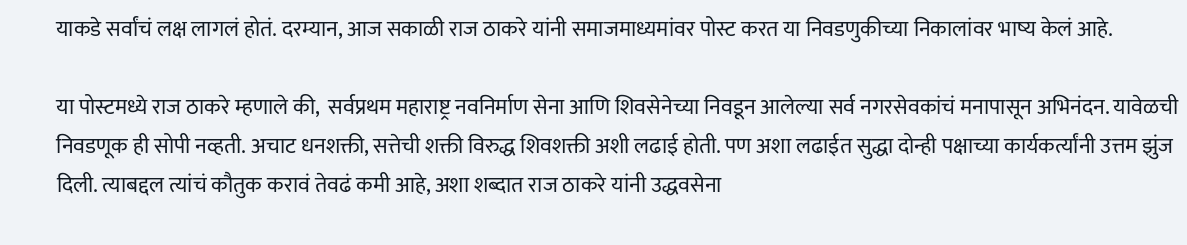याकडे सर्वांचं लक्ष लागलं होतं. दरम्यान, आज सकाळी राज ठाकरे यांनी समाजमाध्यमांवर पोस्ट करत या निवडणुकीच्या निकालांवर भाष्य केलं आहे.

या पोस्टमध्ये राज ठाकरे म्हणाले की,  सर्वप्रथम महाराष्ट्र नवनिर्माण सेना आणि शिवसेनेच्या निवडून आलेल्या सर्व नगरसेवकांचं मनापासून अभिनंदन. यावेळची निवडणूक ही सोपी नव्हती. अचाट धनशक्ती, सत्तेची शक्ती विरुद्ध शिवशक्ती अशी लढाई होती. पण अशा लढाईत सुद्धा दोन्ही पक्षाच्या कार्यकर्त्यांनी उत्तम झुंज दिली. त्याबद्दल त्यांचं कौतुक करावं तेवढं कमी आहे, अशा शब्दात राज ठाकरे यांनी उद्धवसेना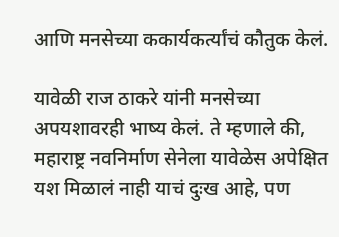आणि मनसेच्या ककार्यकर्त्यांचं कौतुक केलं.

यावेळी राज ठाकरे यांनी मनसेच्या अपयशावरही भाष्य केलं. ते म्हणाले की, महाराष्ट्र नवनिर्माण सेनेला यावेळेस अपेक्षित यश मिळालं नाही याचं दुःख आहे, पण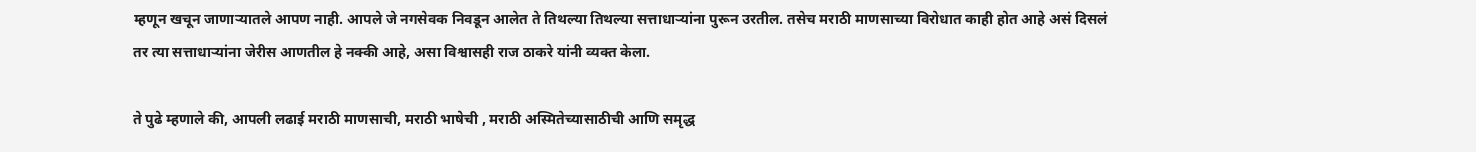म्हणून खचून जाणाऱ्यातले आपण नाही. आपले जे नगसेवक निवडून आलेत ते तिथल्या तिथल्या सत्ताधाऱ्यांना पुरून उरतील. तसेच मराठी माणसाच्या विरोधात काही होत आहे असं दिसलं तर त्या सत्ताधाऱ्यांना जेरीस आणतील हे नक्की आहे, असा विश्वासही राज ठाकरे यांनी व्यक्त केला.

ते पुढे म्हणाले की, आपली लढाई मराठी माणसाची, मराठी भाषेची , मराठी अस्मितेच्यासाठीची आणि समृद्ध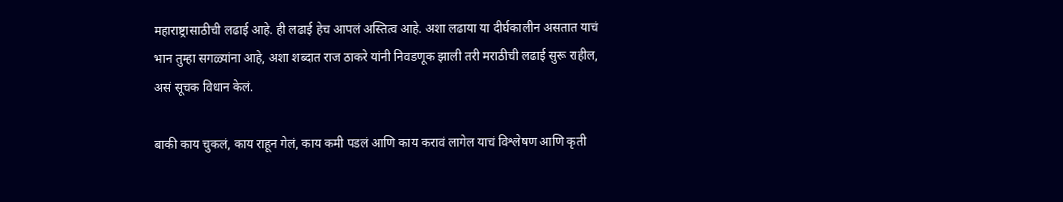महाराष्ट्रासाठीची लढाई आहे. ही लढाई हेच आपलं अस्तित्व आहे. अशा लढाया या दीर्घकालीन असतात याचं भान तुम्हा सगळ्यांना आहे, अशा शब्दात राज ठाकरे यांनी निवडणूक झाली तरी मराठीची लढाई सुरू राहील, असं सूचक विधान केलं.

बाकी काय चुकलं, काय राहून गेलं, काय कमी पडलं आणि काय करावं लागेल याचं विश्लेषण आणि कृती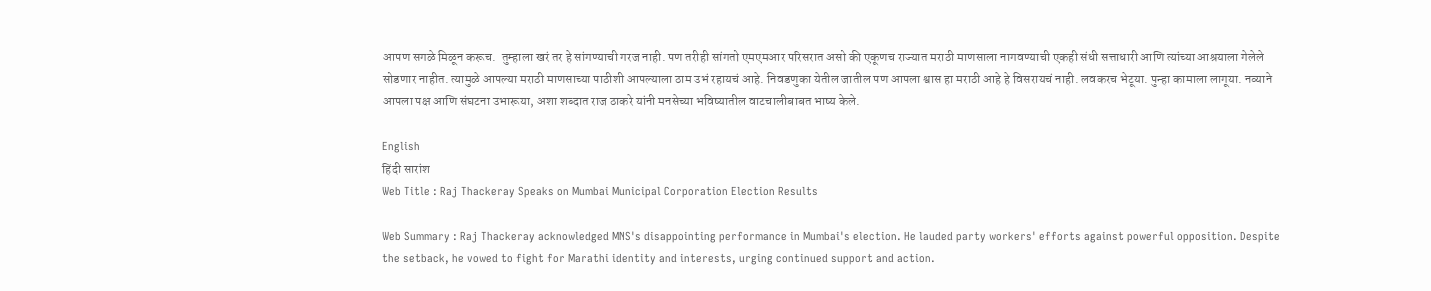आपण सगळे मिळून करूच.  तुम्हाला खरं तर हे सांगण्याची गरज नाही. पण तरीही सांगतो एमएमआर परिसरात असो की एकूणच राज्यात मराठी माणसाला नागवण्याची एकही संधी सत्ताधारी आणि त्यांच्या आश्रयाला गेलेले सोडणार नाहीत. त्यामुळे आपल्या मराठी माणसाच्या पाठीशी आपल्याला ठाम उभं रहायचं आहे. निवडणुका येतील जातील पण आपला श्वास हा मराठी आहे हे विसरायचं नाही. लवकरच भेटूया. पुन्हा कामाला लागूया. नव्याने आपला पक्ष आणि संघटना उभारूया, अशा शब्दात राज ठाकरे यांनी मनसेच्या भविष्यातील वाटचालीबाबत भाष्य केले.

English
हिंदी सारांश
Web Title : Raj Thackeray Speaks on Mumbai Municipal Corporation Election Results

Web Summary : Raj Thackeray acknowledged MNS's disappointing performance in Mumbai's election. He lauded party workers' efforts against powerful opposition. Despite the setback, he vowed to fight for Marathi identity and interests, urging continued support and action.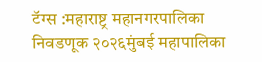टॅग्स :महाराष्ट्र महानगरपालिका निवडणूक २०२६मुंबई महापालिका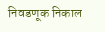निवडणूक निकाल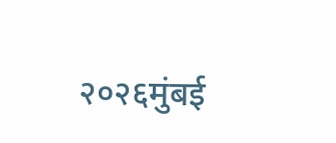२०२६मुंबई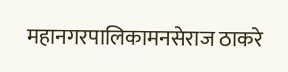महानगरपालिकामनसेराज ठाकरे